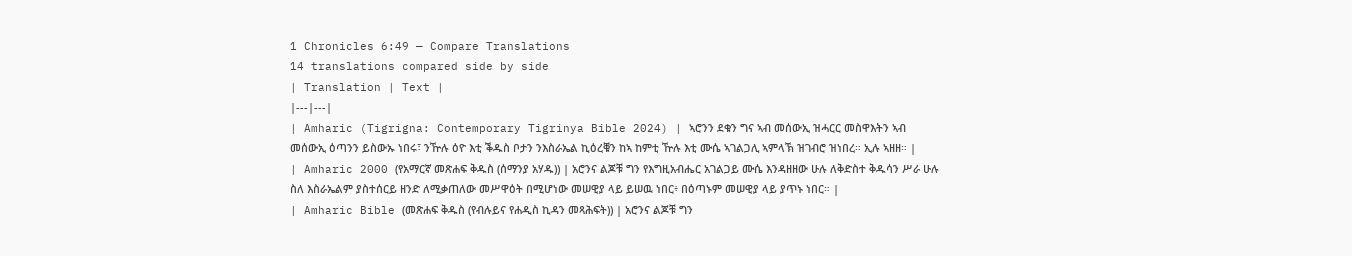1 Chronicles 6:49 — Compare Translations
14 translations compared side by side
| Translation | Text |
|---|---|
| Amharic (Tigrigna: Contemporary Tigrinya Bible 2024) | ኣሮንን ደቁን ግና ኣብ መሰውኢ ዝሓርር መስዋእትን ኣብ መሰውኢ ዕጣንን ይስውኡ ነበሩ፣ ንዅሉ ዕዮ እቲ ቕዱስ ቦታን ንእስራኤል ኪዕረቑን ከኣ ከምቲ ዅሉ እቲ ሙሴ ኣገልጋሊ ኣምላኽ ዝገብሮ ዝነበረ። ኢሉ ኣዘዘ። |
| Amharic 2000 (የአማርኛ መጽሐፍ ቅዱስ (ሰማንያ አሃዱ)) | አሮንና ልጆቹ ግን የእግዚአብሔር አገልጋይ ሙሴ እንዳዘዘው ሁሉ ለቅድስተ ቅዱሳን ሥራ ሁሉ ስለ እስራኤልም ያስተሰርይ ዘንድ ለሚቃጠለው መሥዋዕት በሚሆነው መሠዊያ ላይ ይሠዉ ነበር፥ በዕጣኑም መሠዊያ ላይ ያጥኑ ነበር። |
| Amharic Bible (መጽሐፍ ቅዱስ (የብሉይና የሐዲስ ኪዳን መጻሕፍት)) | አሮንና ልጆቹ ግን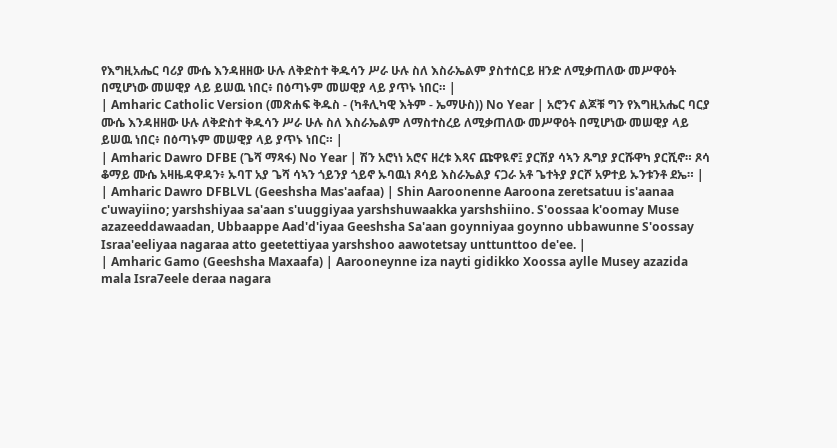የእግዚአሔር ባሪያ ሙሴ እንዳዘዘው ሁሉ ለቅድስተ ቅዱሳን ሥራ ሁሉ ስለ እስራኤልም ያስተሰርይ ዘንድ ለሚቃጠለው መሥዋዕት በሚሆነው መሠዊያ ላይ ይሠዉ ነበር፥ በዕጣኑም መሠዊያ ላይ ያጥኑ ነበር። |
| Amharic Catholic Version (መጽሐፍ ቅዱስ - (ካቶሊካዊ እትም - ኤማሁስ)) No Year | አሮንና ልጆቹ ግን የእግዚአሔር ባርያ ሙሴ እንዳዘዘው ሁሉ ለቅድስተ ቅዱሳን ሥራ ሁሉ ስለ እስራኤልም ለማስተስረይ ለሚቃጠለው መሥዋዕት በሚሆነው መሠዊያ ላይ ይሠዉ ነበር፥ በዕጣኑም መሠዊያ ላይ ያጥኑ ነበር። |
| Amharic Dawro DFBE (ጌሻ ማጻፋ) No Year | ሽን አሮነነ አሮና ዘረቱ እጻና ጩዋዪኖ፤ ያርሽያ ሳኣን ጹግያ ያርሹዋካ ያርሺኖ። ጾሳ ቆማይ ሙሴ አዛዜዳዋዳን፥ ኡባፐ አያ ጌሻ ሳኣን ጎይንያ ጎይኖ ኡባዉነ ጾሳይ እስራኤልያ ናጋራ አቶ ጌተትያ ያርሾ አዎተይ ኡንቱንቶ ደኤ። |
| Amharic Dawro DFBLVL (Geeshsha Mas'aafaa) | Shin Aaroonenne Aaroona zeretsatuu is'aanaa c'uwayiino; yarshshiyaa sa'aan s'uuggiyaa yarshshuwaakka yarshshiino. S'oossaa k'oomay Muse azazeeddawaadan, Ubbaappe Aad'd'iyaa Geeshsha Sa'aan goynniyaa goynno ubbawunne S'oossay Israa'eeliyaa nagaraa atto geetettiyaa yarshshoo aawotetsay unttunttoo de'ee. |
| Amharic Gamo (Geeshsha Maxaafa) | Aarooneynne iza nayti gidikko Xoossa aylle Musey azazida mala Isra7eele deraa nagara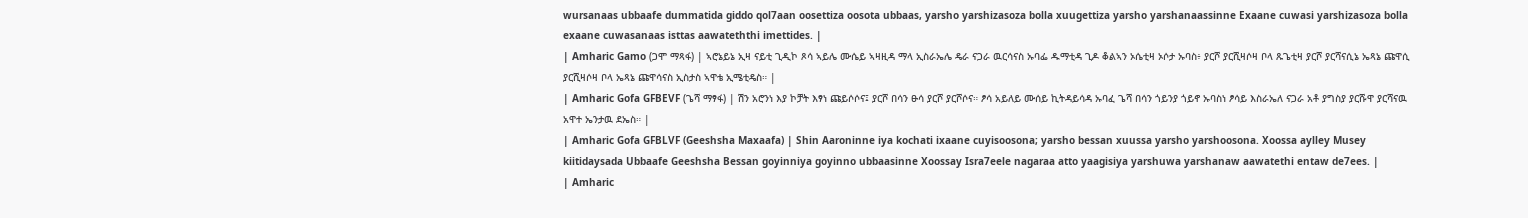wursanaas ubbaafe dummatida giddo qol7aan oosettiza oosota ubbaas, yarsho yarshizasoza bolla xuugettiza yarsho yarshanaassinne Exaane cuwasi yarshizasoza bolla exaane cuwasanaas isttas aawateththi imettides. |
| Amharic Gamo (ጋሞ ማጻፋ) | ኣሮኔይኔ ኢዛ ናይቲ ጊዲኮ ጾሳ ኣይሌ ሙሴይ ኣዛዚዳ ማላ ኢስራኤሌ ዴራ ናጋራ ዉርሳናስ ኡባፌ ዱማቲዳ ጊዶ ቆልኣን ኦሴቲዛ ኦሶታ ኡባስ፥ ያርሾ ያርሺዛሶዛ ቦላ ጹጌቲዛ ያርሾ ያርሻናሲኔ ኤጻኔ ጩዋሲ ያርሺዛሶዛ ቦላ ኤጻኔ ጩዋሳናስ ኢስታስ ኣዋቴ ኢሜቲዴስ። |
| Amharic Gofa GFBEVF (ጌሻ ማፃፋ) | ሽን አሮንነ እያ ኮቻት እፃነ ጩይሶሶና፤ ያርሾ በሳን ፁሳ ያርሾ ያርሾሶና። ፆሳ አይለይ ሙሰይ ኪትዳይሳዳ ኡባፈ ጌሻ በሳን ጎይንያ ጎይኖ ኡባስነ ፆሳይ እስራኤለ ናጋራ አቶ ያግስያ ያርሹዋ ያርሻናዉ አዋተ ኤንታዉ ደኤስ። |
| Amharic Gofa GFBLVF (Geeshsha Maxaafa) | Shin Aaroninne iya kochati ixaane cuyisoosona; yarsho bessan xuussa yarsho yarshoosona. Xoossa aylley Musey kiitidaysada Ubbaafe Geeshsha Bessan goyinniya goyinno ubbaasinne Xoossay Isra7eele nagaraa atto yaagisiya yarshuwa yarshanaw aawatethi entaw de7ees. |
| Amharic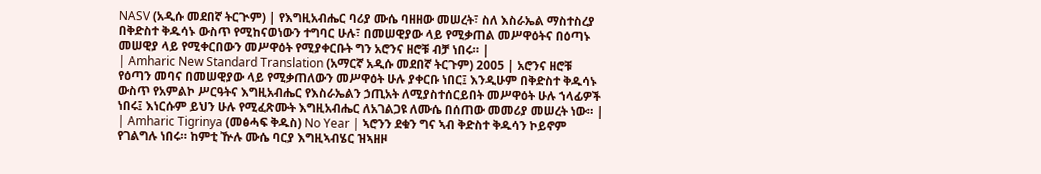NASV (አዲሱ መደበኛ ትርጒም) | የእግዚአብሔር ባሪያ ሙሴ ባዘዘው መሠረት፣ ስለ እስራኤል ማስተስረያ በቅድስተ ቅዱሳኑ ውስጥ የሚከናወነውን ተግባር ሁሉ፣ በመሠዊያው ላይ የሚቃጠል መሥዋዕትና በዕጣኑ መሠዊያ ላይ የሚቀርበውን መሥዋዕት የሚያቀርቡት ግን አሮንና ዘሮቹ ብቻ ነበሩ። |
| Amharic New Standard Translation (አማርኛ አዲሱ መደበኛ ትርጉም) 2005 | አሮንና ዘሮቹ የዕጣን መባና በመሠዊያው ላይ የሚቃጠለውን መሥዋዕት ሁሉ ያቀርቡ ነበር፤ እንዲሁም በቅድስተ ቅዱሳኑ ውስጥ የአምልኮ ሥርዓትና እግዚአብሔር የእስራኤልን ኃጢአት ለሚያስተሰርይበት መሥዋዕት ሁሉ ኀላፊዎች ነበሩ፤ እነርሱም ይህን ሁሉ የሚፈጽሙት እግዚአብሔር ለአገልጋዩ ለሙሴ በሰጠው መመሪያ መሠረት ነው። |
| Amharic Tigrinya (መፅሓፍ ቅዱስ) No Year | ኣሮንን ደቁን ግና ኣብ ቅድስተ ቅዱሳን ኮይኖም የገልግሉ ነበሩ። ከምቲ ዅሉ ሙሴ ባርያ እግዚኣብሄር ዝኣዘዞ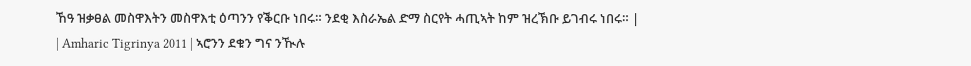ኸዓ ዝቃፀል መስዋእትን መስዋእቲ ዕጣንን የቕርቡ ነበሩ። ንደቂ እስራኤል ድማ ስርየት ሓጢኣት ከም ዝረኽቡ ይገብሩ ነበሩ። |
| Amharic Tigrinya 2011 | ኣሮንን ደቁን ግና ንዂሉ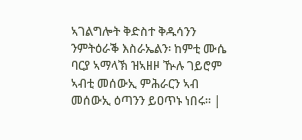ኣገልግሎት ቅድስተ ቅዱሳንን ንምትዕራቕ እስራኤልን፡ ከምቲ ሙሴ ባርያ ኣማላኽ ዝኣዘዞ ዂሉ ገይሮም ኣብቲ መሰውኢ ምሕራርን ኣብ መሰውኢ ዕጣንን ይዐጥኑ ነበሩ። |